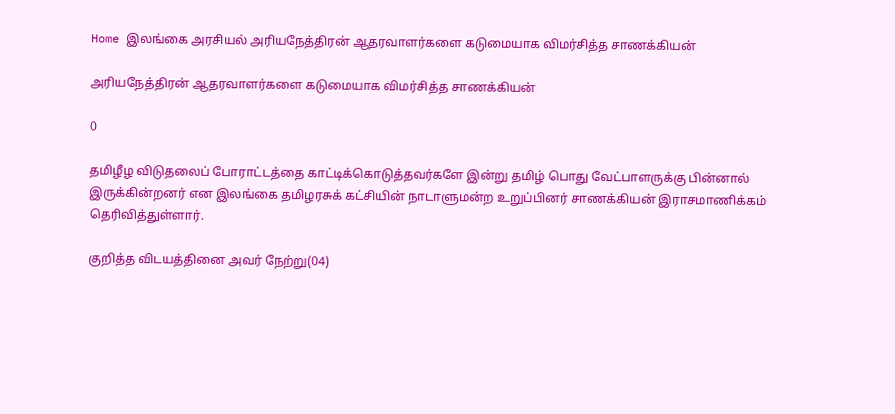Home இலங்கை அரசியல் அரியநேத்திரன் ஆதரவாளர்களை கடுமையாக விமர்சித்த சாணக்கியன்

அரியநேத்திரன் ஆதரவாளர்களை கடுமையாக விமர்சித்த சாணக்கியன்

0

தமிழீழ விடுதலைப் போராட்டத்தை காட்டிக்கொடுத்தவர்களே இன்று தமிழ் பொது வேட்பாளருக்கு பின்னால் இருக்கின்றனர் என இலங்கை தமிழரசுக் கட்சியின் நாடாளுமன்ற உறுப்பினர் சாணக்கியன் இராசமாணிக்கம் தெரிவித்துள்ளார்.

குறித்த விடயத்தினை அவர் நேற்று(04)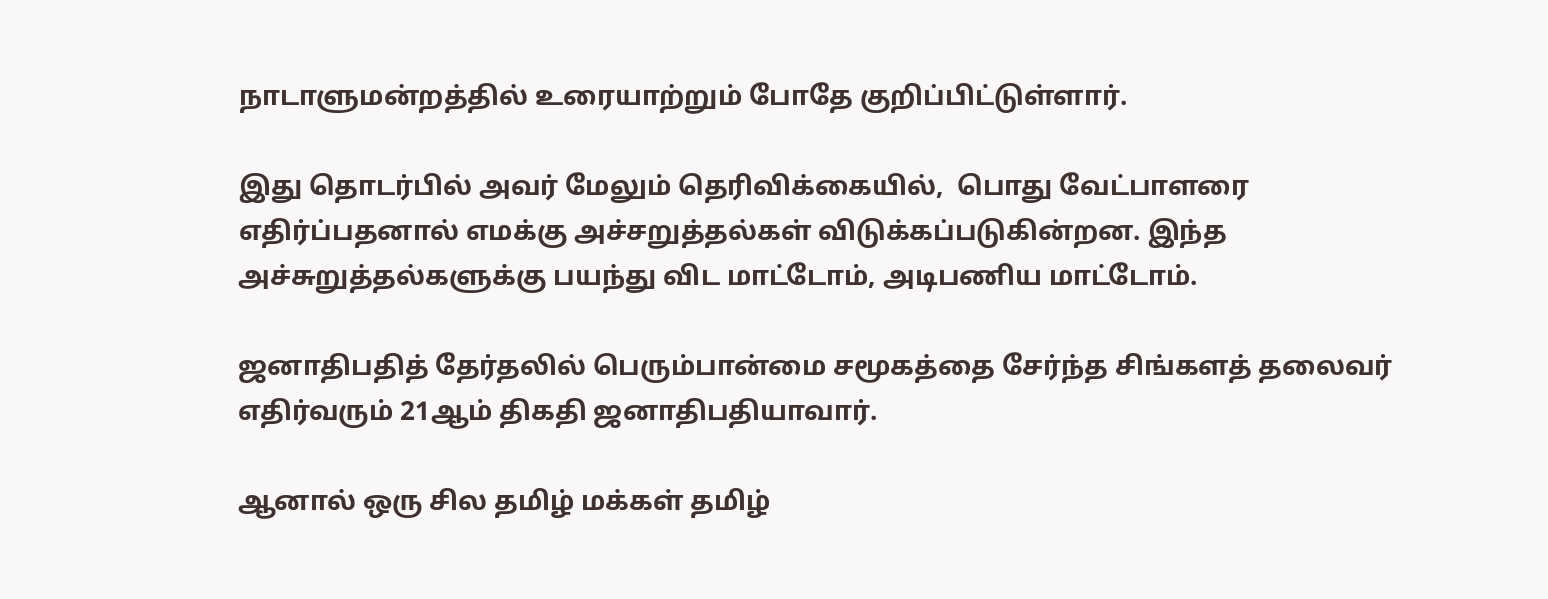நாடாளுமன்றத்தில் உரையாற்றும் போதே குறிப்பிட்டுள்ளார்.

இது தொடர்பில் அவர் மேலும் தெரிவிக்கையில்,  பொது வேட்பாளரை எதிர்ப்பதனால் எமக்கு அச்சறுத்தல்கள் விடுக்கப்படுகின்றன. இந்த அச்சுறுத்தல்களுக்கு பயந்து விட மாட்டோம், அடிபணிய மாட்டோம்.

ஜனாதிபதித் தேர்தலில் பெரும்பான்மை சமூகத்தை சேர்ந்த சிங்களத் தலைவர் எதிர்வரும் 21ஆம் திகதி ஜனாதிபதியாவார்.

ஆனால் ஒரு சில தமிழ் மக்கள் தமிழ்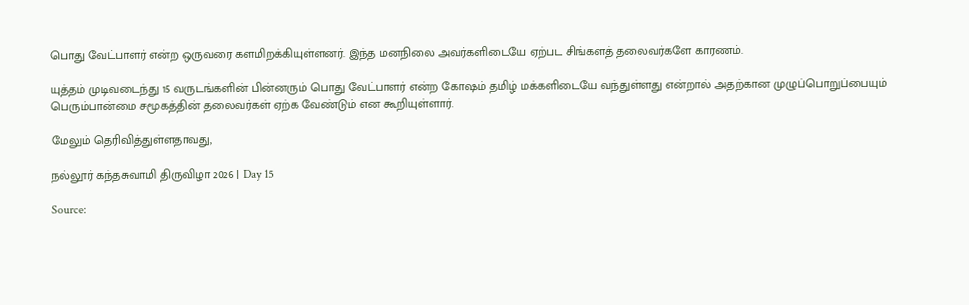பொது வேட்பாளர் என்ற ஒருவரை களமிறக்கியுள்ளனர். இந்த மனநிலை அவர்களிடையே ஏற்பட சிங்களத் தலைவர்களே காரணம்.

யுத்தம் முடிவடைந்து 15 வருடங்களின் பின்னரும் பொது வேட்பாளர் என்ற கோஷம் தமிழ் மக்களிடையே வந்துள்ளது என்றால் அதற்கான முழுப்பொறுப்பையும் பெரும்பான்மை சமூகத்தின் தலைவர்கள் ஏற்க வேண்டும் என கூறியுள்ளார்.

மேலும் தெரிவித்துள்ளதாவது,

நல்லூர் கந்தசுவாமி திருவிழா 2026 | Day 15

Source: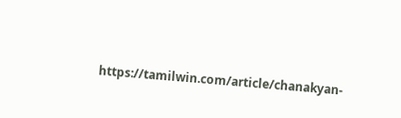https://tamilwin.com/article/chanakyan-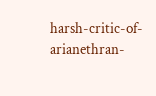harsh-critic-of-arianethran-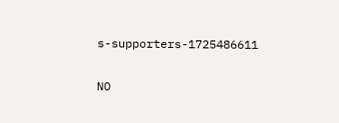s-supporters-1725486611

NO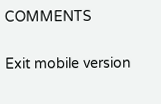COMMENTS

Exit mobile version